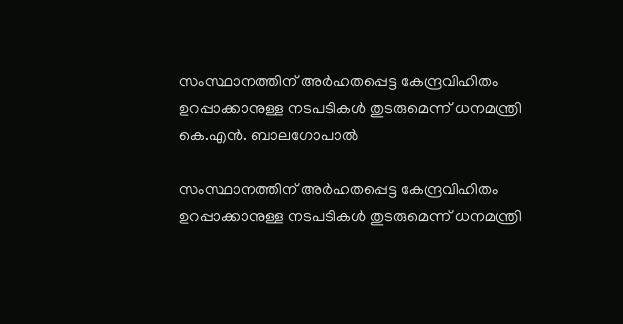സംസ്ഥാനത്തിന് അർഹതപ്പെട്ട കേന്ദ്രവിഹിതം ഉറപ്പാക്കാനുള്ള നടപടികൾ തുടരുമെന്ന് ധനമന്ത്രി കെ.എൻ. ബാലഗോപാൽ

സംസ്ഥാനത്തിന് അർഹതപ്പെട്ട കേന്ദ്രവിഹിതം ഉറപ്പാക്കാനുള്ള നടപടികൾ തുടരുമെന്ന് ധനമന്ത്രി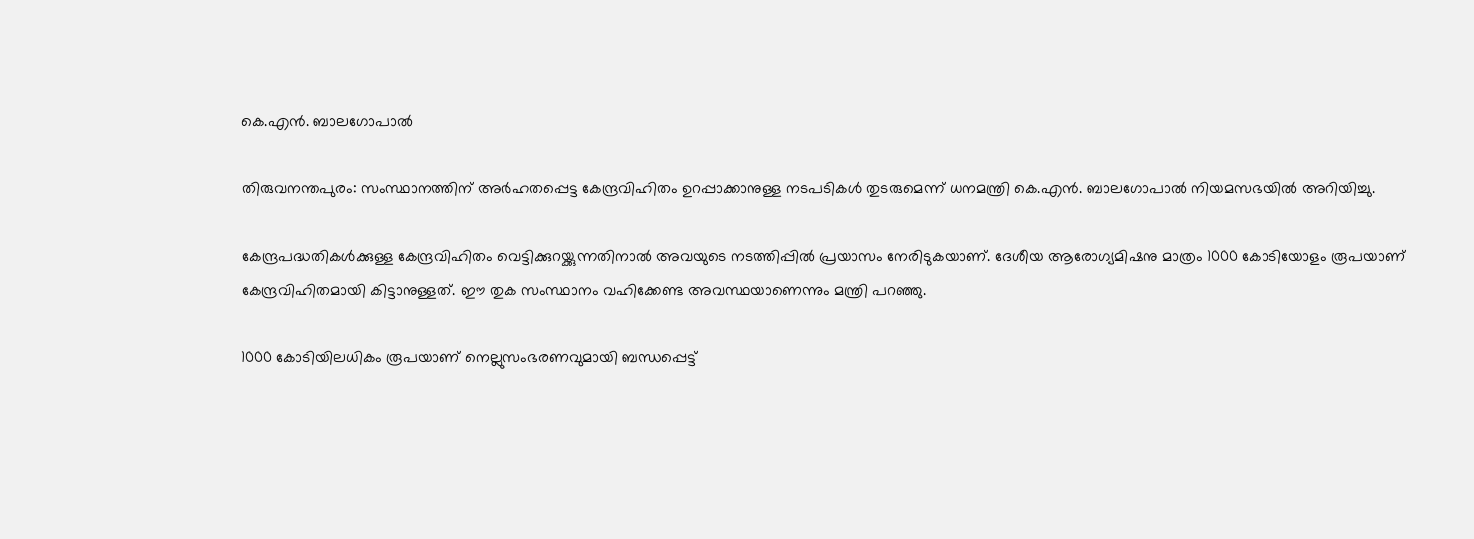കെ.എൻ. ബാലഗോപാൽ

തിരുവനന്തപുരം: സംസ്ഥാനത്തിന് അർഹതപ്പെട്ട കേന്ദ്രവിഹിതം ഉറപ്പാക്കാനുള്ള നടപടികൾ തുടരുമെന്ന് ധനമന്ത്രി കെ.എൻ. ബാലഗോപാൽ നിയമസഭയിൽ അറിയിച്ചു.

കേന്ദ്രപദ്ധതികൾക്കുള്ള കേന്ദ്രവിഹിതം വെട്ടിക്കുറയ്ക്കുന്നതിനാൽ അവയുടെ നടത്തിപ്പിൽ പ്രയാസം നേരിടുകയാണ്. ദേശീയ ആരോഗ്യമിഷനു മാത്രം 1000 കോടിയോളം രൂപയാണ് കേന്ദ്രവിഹിതമായി കിട്ടാനുള്ളത്. ഈ തുക സംസ്ഥാനം വഹിക്കേണ്ട അവസ്ഥയാണെന്നും മന്ത്രി പറഞ്ഞു.

1000 കോടിയിലധികം രൂപയാണ് നെല്ലുസംഭരണവുമായി ബന്ധപ്പെട്ട്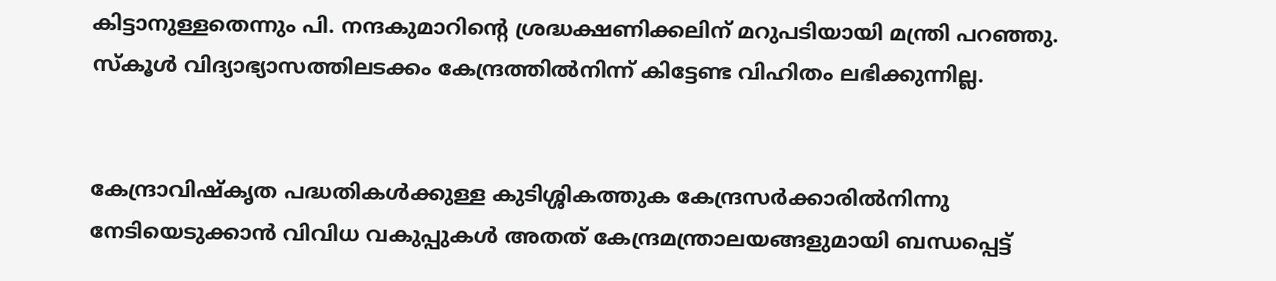കിട്ടാനുള്ളതെന്നും പി. നന്ദകുമാറിന്റെ ശ്രദ്ധക്ഷണിക്കലിന് മറുപടിയായി മന്ത്രി പറഞ്ഞു. സ്കൂൾ വിദ്യാഭ്യാസത്തിലടക്കം കേന്ദ്രത്തിൽനിന്ന് കിട്ടേണ്ട വിഹിതം ലഭിക്കുന്നില്ല.


കേന്ദ്രാവിഷ്കൃത പദ്ധതികൾക്കുള്ള കുടിശ്ശികത്തുക കേന്ദ്രസർക്കാരിൽനിന്നു നേടിയെടുക്കാൻ വിവിധ വകുപ്പുകൾ അതത് കേന്ദ്രമന്ത്രാലയങ്ങളുമായി ബന്ധപ്പെട്ട്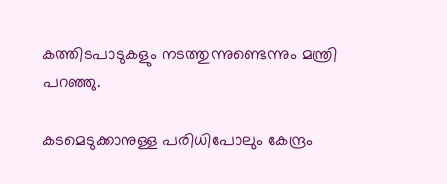കത്തിടപാടുകളും നടത്തുന്നുണ്ടെന്നും മന്ത്രി പറഞ്ഞു.

കടമെടുക്കാനുള്ള പരിധിപോലും കേന്ദ്രം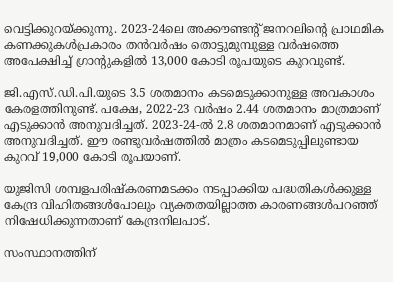വെട്ടിക്കുറയ്ക്കുന്നു. 2023-24ലെ അക്കൗണ്ടന്റ് ജനറലിന്റെ പ്രാഥമിക കണക്കുകൾപ്രകാരം തൻവർഷം തൊട്ടുമുമ്പുള്ള വർഷത്തെ അപേക്ഷിച്ച് ഗ്രാന്റുകളിൽ 13,000 കോടി രൂപയുടെ കുറവുണ്ട്.

ജി.എസ്.ഡി.പി.യുടെ 3.5 ശതമാനം കടമെടുക്കാനുള്ള അവകാശം കേരളത്തിനുണ്ട്. പക്ഷേ, 2022-23 വർഷം 2.44 ശതമാനം മാത്രമാണ് എടുക്കാൻ അനുവദിച്ചത്. 2023-24-ൽ 2.8 ശതമാനമാണ് എടുക്കാൻ അനുവദിച്ചത്. ഈ രണ്ടുവർഷത്തിൽ മാത്രം കടമെടുപ്പിലുണ്ടായ കുറവ് 19,000 കോടി രൂപയാണ്.

യുജിസി ശമ്പളപരിഷ്കരണമടക്കം നടപ്പാക്കിയ പദ്ധതികൾക്കുള്ള കേന്ദ്ര വിഹിതങ്ങൾപോലും വ്യക്തതയില്ലാത്ത കാരണങ്ങൾപറഞ്ഞ് നിഷേധിക്കുന്നതാണ് കേന്ദ്രനിലപാട്.

സംസ്ഥാനത്തിന്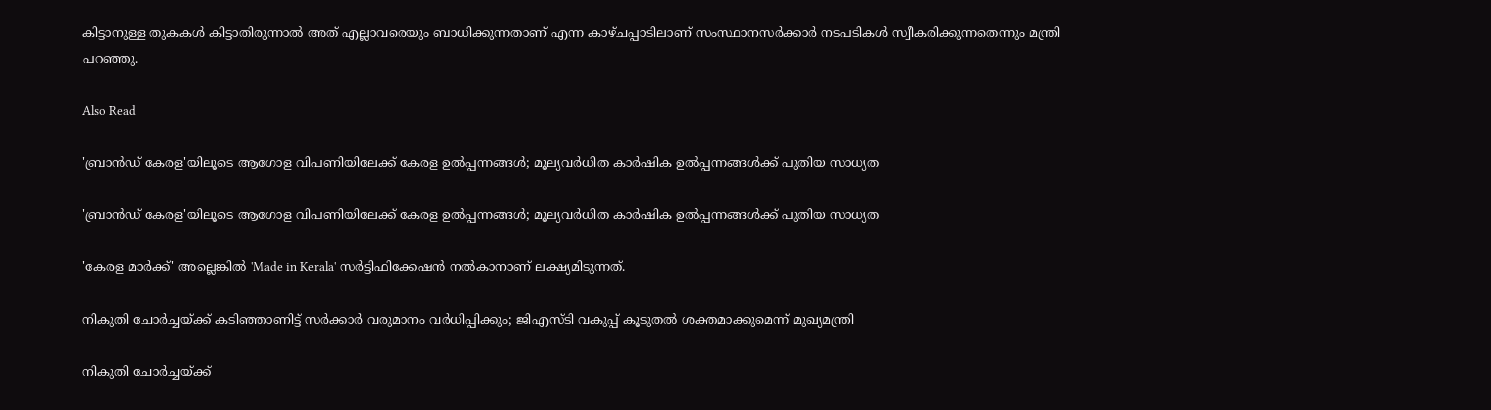കിട്ടാനുള്ള തുകകൾ കിട്ടാതിരുന്നാൽ അത് എല്ലാവരെയും ബാധിക്കുന്നതാണ് എന്ന കാഴ്ചപ്പാടിലാണ് സംസ്ഥാനസർക്കാർ നടപടികൾ സ്വീകരിക്കുന്നതെന്നും മന്ത്രി പറഞ്ഞു.

Also Read

'ബ്രാൻഡ് കേരള'യിലൂടെ ആഗോള വിപണിയിലേക്ക് കേരള ഉൽപ്പന്നങ്ങൾ; മൂല്യവർധിത കാർഷിക ഉൽപ്പന്നങ്ങൾക്ക് പുതിയ സാധ്യത

'ബ്രാൻഡ് കേരള'യിലൂടെ ആഗോള വിപണിയിലേക്ക് കേരള ഉൽപ്പന്നങ്ങൾ; മൂല്യവർധിത കാർഷിക ഉൽപ്പന്നങ്ങൾക്ക് പുതിയ സാധ്യത

'കേരള മാർക്ക്' അല്ലെങ്കിൽ 'Made in Kerala' സർട്ടിഫിക്കേഷൻ നൽകാനാണ് ലക്ഷ്യമിടുന്നത്.

നികുതി ചോർച്ചയ്ക്ക് കടിഞ്ഞാണിട്ട് സർക്കാർ വരുമാനം വർധിപ്പിക്കും; ജിഎസ്‌ടി വകുപ്പ് കൂടുതൽ ശക്തമാക്കുമെന്ന് മുഖ്യമന്ത്രി

നികുതി ചോർച്ചയ്ക്ക്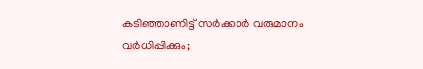കടിഞ്ഞാണിട്ട് സർക്കാർ വരുമാനം വർധിപ്പിക്കും;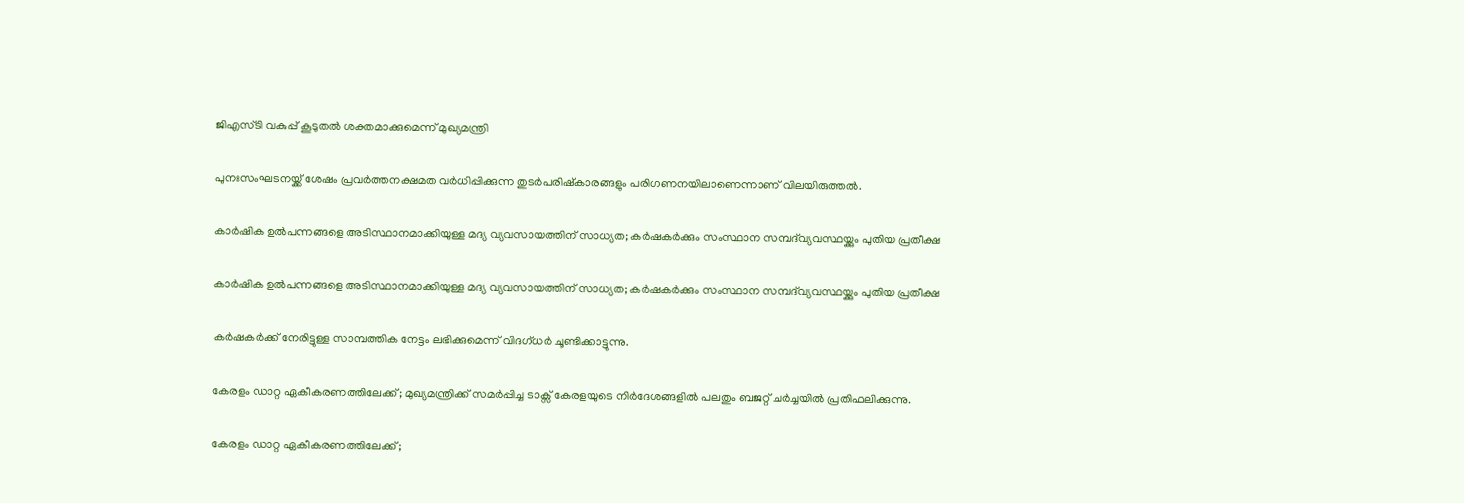ജിഎസ്‌ടി വകുപ്പ് കൂടുതൽ ശക്തമാക്കുമെന്ന് മുഖ്യമന്ത്രി

പുനഃസംഘടനയ്ക്ക് ശേഷം പ്രവർത്തനക്ഷമത വർധിപ്പിക്കുന്ന തുടർപരിഷ്കാരങ്ങളും പരിഗണനയിലാണെന്നാണ് വിലയിരുത്തൽ.

കാർഷിക ഉൽപന്നങ്ങളെ അടിസ്ഥാനമാക്കിയുള്ള മദ്യ വ്യവസായത്തിന് സാധ്യത; കർഷകർക്കും സംസ്ഥാന സമ്പദ്‌വ്യവസ്ഥയ്ക്കും പുതിയ പ്രതീക്ഷ

കാർഷിക ഉൽപന്നങ്ങളെ അടിസ്ഥാനമാക്കിയുള്ള മദ്യ വ്യവസായത്തിന് സാധ്യത; കർഷകർക്കും സംസ്ഥാന സമ്പദ്‌വ്യവസ്ഥയ്ക്കും പുതിയ പ്രതീക്ഷ

കർഷകർക്ക് നേരിട്ടുള്ള സാമ്പത്തിക നേട്ടം ലഭിക്കുമെന്ന് വിദഗ്ധർ ചൂണ്ടിക്കാട്ടുന്നു.

കേരളം ഡാറ്റ ഏകീകരണത്തിലേക്ക്; മുഖ്യമന്ത്രിക്ക് സമർപ്പിച്ച ടാക്സ് കേരളയുടെ നിർദേശങ്ങളിൽ പലതും ബജറ്റ് ചർച്ചയിൽ പ്രതിഫലിക്കുന്നു.

കേരളം ഡാറ്റ ഏകീകരണത്തിലേക്ക്;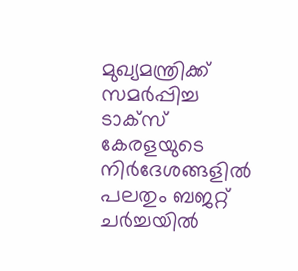മുഖ്യമന്ത്രിക്ക് സമർപ്പിച്ച ടാക്സ് കേരളയുടെ നിർദേശങ്ങളിൽ പലതും ബജറ്റ് ചർച്ചയിൽ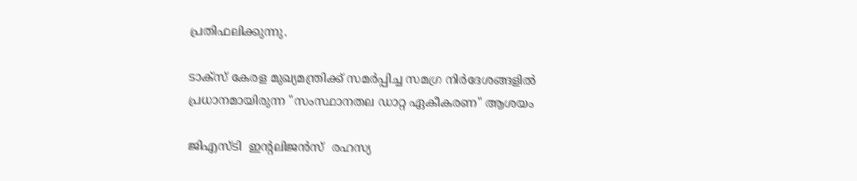പ്രതിഫലിക്കുന്നു.

ടാക്സ് കേരള മുഖ്യമന്ത്രിക്ക് സമർപ്പിച്ച സമഗ്ര നിർദേശങ്ങളിൽ പ്രധാനമായിരുന്ന "സംസ്ഥാനതല ഡാറ്റ ഏകീകരണ" ആശയം

ജിഎസ്‌ടി  ഇന്റലിജൻസ്  രഹസ്യ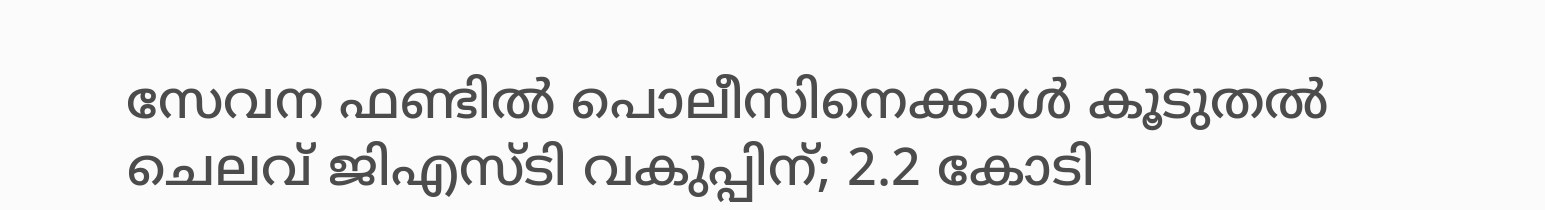സേവന ഫണ്ടിൽ പൊലീസിനെക്കാൾ കൂടുതൽ ചെലവ് ജിഎസ്‌ടി വകുപ്പിന്; 2.2 കോടി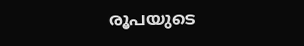രൂപയുടെ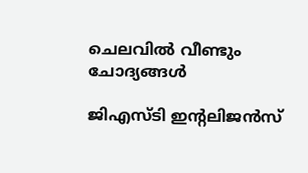ചെലവിൽ വീണ്ടും ചോദ്യങ്ങൾ

ജിഎസ്‌ടി ഇന്റലിജൻസ്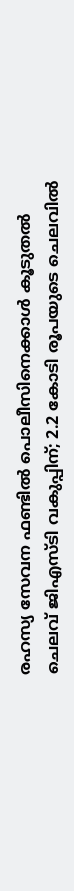രഹസ്യ സേവന ഫണ്ടിൽ പൊലീസിനെക്കാൾ കൂടുതൽ ചെലവ് ജിഎസ്‌ടി വകുപ്പിന്; 2.2 കോടി രൂപയുടെ ചെലവിൽ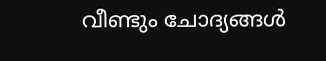വീണ്ടും ചോദ്യങ്ങൾ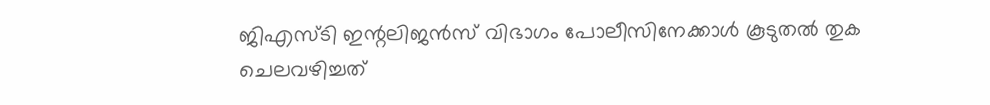ജിഎസ്‌ടി ഇന്റലിജൻസ് വിഭാഗം പോലീസിനേക്കാൾ കൂടുതൽ തുക ചെലവഴിച്ചത്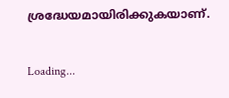ശ്രദ്ധേയമായിരിക്കുകയാണ്.

Loading...